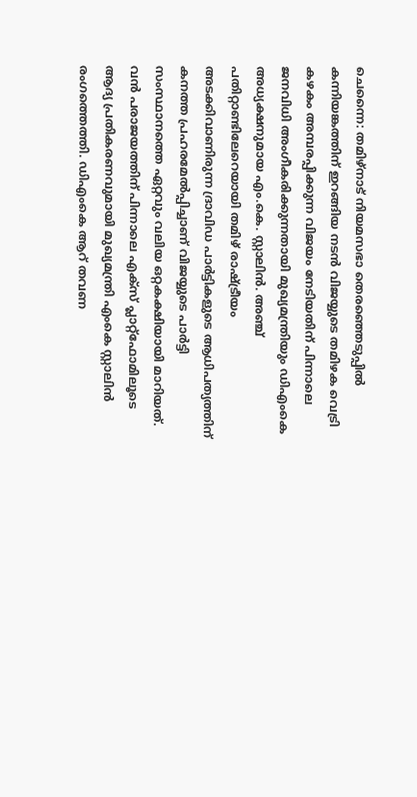ചെന്നൈ: തമിഴ്നാട് നിയമസഭാ തെരഞ്ഞെടുപ്പിൽ കന്നിയങ്കത്തിന് ഇറങ്ങിയ നടൻ വിജയ്യുടെ തമിഴക വെട്രി കഴകം അമ്പരപ്പിക്കുന്ന വിജയം നേടിയതിന് പിന്നാലെ ജനവിധി അംഗീകരിക്കുന്നതായി മുഖ്യമന്ത്രിയും ഡിഎംകെ അധ്യക്ഷനുമായ എം.കെ. സ്റ്റാലിൻ. അഞ്ച് പതിറ്റാണ്ടിലേറെയായി തമിഴ് രാഷ്ട്രീയം അടക്കിവാണിരുന്ന ദ്രാവിഡ പാർട്ടികളുടെ ആധിപത്യത്തിന് കനത്ത പ്രഹരമേൽപ്പിച്ചാണ് വിജയ്യുടെ പാർട്ടി സംസ്ഥാനത്തെ ഏറ്റവും വലിയ ഒറ്റകക്ഷിയായി മാറിയത്. വൻ പരാജയത്തിന് പിന്നാലെ എക്സ് പ്ലാറ്റ്ഫോമിലൂടെ ആദ്യ പ്രതികരണവുമായി മുഖ്യമന്ത്രി എംകെ സ്റ്റാലിൻ രംഗത്തെത്തി. ഡിഎംകെ ആറ് തവണ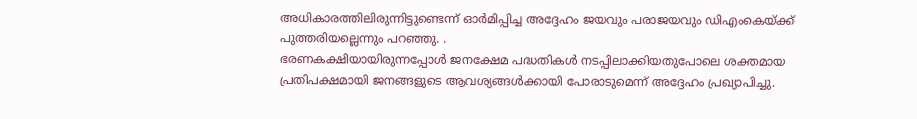അധികാരത്തിലിരുന്നിട്ടുണ്ടെന്ന് ഓർമിപ്പിച്ച അദ്ദേഹം ജയവും പരാജയവും ഡിഎംകെയ്ക്ക് പുത്തരിയല്ലെന്നും പറഞ്ഞു. .
ഭരണകക്ഷിയായിരുന്നപ്പോൾ ജനക്ഷേമ പദ്ധതികൾ നടപ്പിലാക്കിയതുപോലെ ശക്തമായ പ്രതിപക്ഷമായി ജനങ്ങളുടെ ആവശ്യങ്ങൾക്കായി പോരാടുമെന്ന് അദ്ദേഹം പ്രഖ്യാപിച്ചു.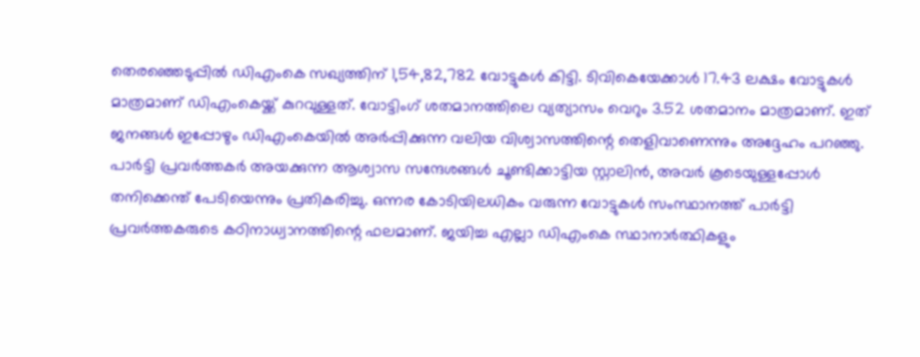തെരഞ്ഞെടുപ്പിൽ ഡിഎംകെ സഖ്യത്തിന് 1,54,82,782 വോട്ടുകൾ കിട്ടി. ടിവികെയേക്കാൾ 17.43 ലക്ഷം വോട്ടുകൾ മാത്രമാണ് ഡിഎംകെയ്ക്ക് കുറവുള്ളത്. വോട്ടിംഗ് ശതമാനത്തിലെ വ്യത്യാസം വെറും 3.52 ശതമാനം മാത്രമാണ്. ഇത് ജനങ്ങൾ ഇപ്പോഴും ഡിഎംകെയിൽ അർപ്പിക്കുന്ന വലിയ വിശ്വാസത്തിന്റെ തെളിവാണെന്നും അദ്ദേഹം പറഞ്ഞു.
പാർട്ടി പ്രവർത്തകർ അയക്കുന്ന ആശ്വാസ സന്ദേശങ്ങൾ ചൂണ്ടിക്കാട്ടിയ സ്റ്റാലിൻ, അവർ കൂടെയുള്ളപ്പോൾ തനിക്കെന്ത് പേടിയെന്നും പ്രതികരിച്ചു. ഒന്നര കോടിയിലധികം വരുന്ന വോട്ടുകൾ സംസ്ഥാനത്ത് പാർട്ടി പ്രവർത്തകരുടെ കഠിനാധ്വാനത്തിന്റെ ഫലമാണ്. ജയിച്ച എല്ലാ ഡിഎംകെ സ്ഥാനാർത്ഥികളും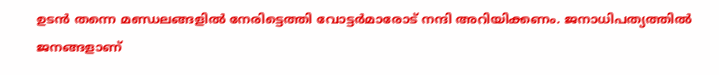ഉടൻ തന്നെ മണ്ഡലങ്ങളിൽ നേരിട്ടെത്തി വോട്ടർമാരോട് നന്ദി അറിയിക്കണം. ജനാധിപത്യത്തിൽ ജനങ്ങളാണ്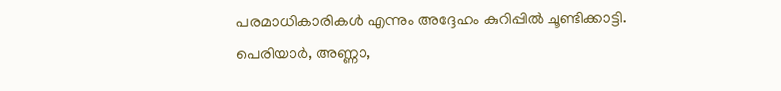പരമാധികാരികൾ എന്നും അദ്ദേഹം കുറിപ്പിൽ ചൂണ്ടിക്കാട്ടി.
പെരിയാർ, അണ്ണാ,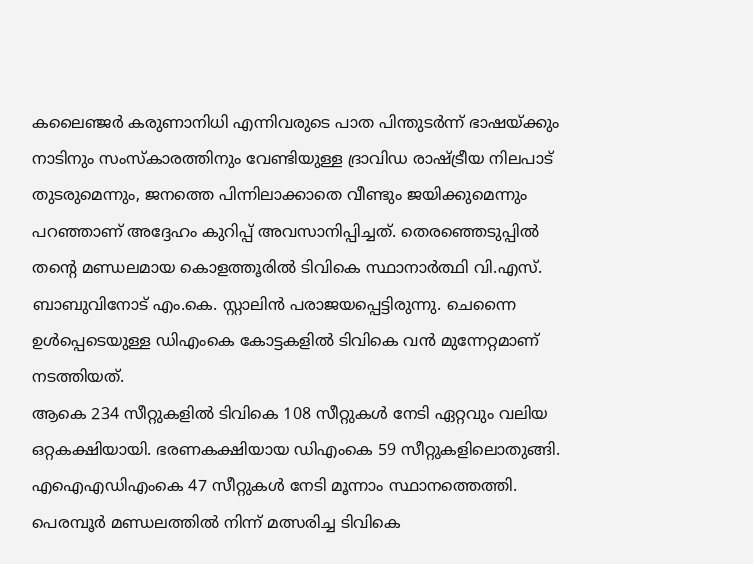കലൈഞ്ജർ കരുണാനിധി എന്നിവരുടെ പാത പിന്തുടർന്ന് ഭാഷയ്ക്കും നാടിനും സംസ്കാരത്തിനും വേണ്ടിയുള്ള ദ്രാവിഡ രാഷ്ട്രീയ നിലപാട് തുടരുമെന്നും, ജനത്തെ പിന്നിലാക്കാതെ വീണ്ടും ജയിക്കുമെന്നും പറഞ്ഞാണ് അദ്ദേഹം കുറിപ്പ് അവസാനിപ്പിച്ചത്. തെരഞ്ഞെടുപ്പിൽ തന്റെ മണ്ഡലമായ കൊളത്തൂരിൽ ടിവികെ സ്ഥാനാർത്ഥി വി.എസ്. ബാബുവിനോട് എം.കെ. സ്റ്റാലിൻ പരാജയപ്പെട്ടിരുന്നു. ചെന്നൈ ഉൾപ്പെടെയുള്ള ഡിഎംകെ കോട്ടകളിൽ ടിവികെ വൻ മുന്നേറ്റമാണ് നടത്തിയത്.
ആകെ 234 സീറ്റുകളിൽ ടിവികെ 108 സീറ്റുകൾ നേടി ഏറ്റവും വലിയ ഒറ്റകക്ഷിയായി. ഭരണകക്ഷിയായ ഡിഎംകെ 59 സീറ്റുകളിലൊതുങ്ങി. എഐഎഡിഎംകെ 47 സീറ്റുകൾ നേടി മൂന്നാം സ്ഥാനത്തെത്തി. പെരമ്പൂർ മണ്ഡലത്തിൽ നിന്ന് മത്സരിച്ച ടിവികെ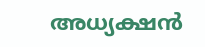അധ്യക്ഷൻ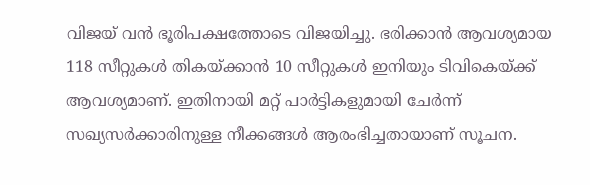വിജയ് വൻ ഭൂരിപക്ഷത്തോടെ വിജയിച്ചു. ഭരിക്കാൻ ആവശ്യമായ 118 സീറ്റുകൾ തികയ്ക്കാൻ 10 സീറ്റുകൾ ഇനിയും ടിവികെയ്ക്ക് ആവശ്യമാണ്. ഇതിനായി മറ്റ് പാർട്ടികളുമായി ചേർന്ന് സഖ്യസർക്കാരിനുള്ള നീക്കങ്ങൾ ആരംഭിച്ചതായാണ് സൂചന.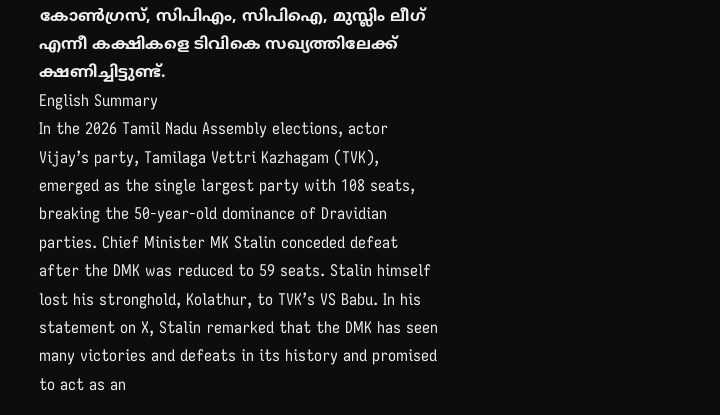കോൺഗ്രസ്, സിപിഎം, സിപിഐ, മുസ്ലിം ലീഗ് എന്നീ കക്ഷികളെ ടിവികെ സഖ്യത്തിലേക്ക് ക്ഷണിച്ചിട്ടുണ്ട്.
English Summary
In the 2026 Tamil Nadu Assembly elections, actor Vijay’s party, Tamilaga Vettri Kazhagam (TVK), emerged as the single largest party with 108 seats, breaking the 50-year-old dominance of Dravidian parties. Chief Minister MK Stalin conceded defeat after the DMK was reduced to 59 seats. Stalin himself lost his stronghold, Kolathur, to TVK’s VS Babu. In his statement on X, Stalin remarked that the DMK has seen many victories and defeats in its history and promised to act as an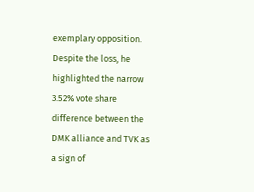exemplary opposition. Despite the loss, he highlighted the narrow 3.52% vote share difference between the DMK alliance and TVK as a sign of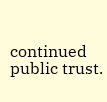continued public trust.